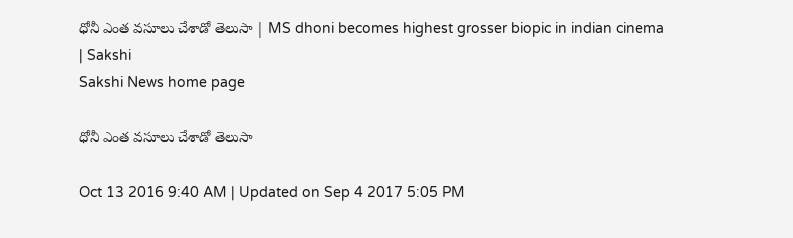ధోనీ ఎంత వసూలు చేశాడో తెలుసా | MS dhoni becomes highest grosser biopic in indian cinema | Sakshi
Sakshi News home page

ధోనీ ఎంత వసూలు చేశాడో తెలుసా

Oct 13 2016 9:40 AM | Updated on Sep 4 2017 5:05 PM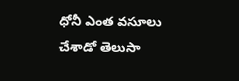ధోనీ ఎంత వసూలు చేశాడో తెలుసా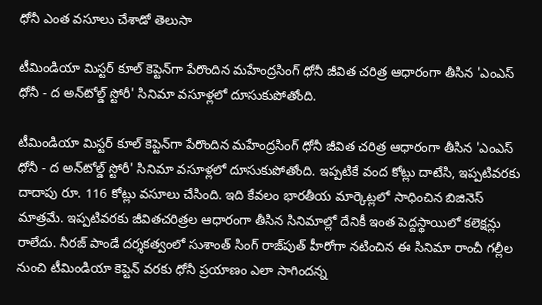ధోనీ ఎంత వసూలు చేశాడో తెలుసా

టీమిండియా మిస్టర్ కూల్ కెప్టెన్‌గా పేరొందిన మహేంద్రసింగ్ ధోనీ జీవిత చరిత్ర ఆధారంగా తీసిన 'ఎంఎస్ ధోనీ - ద అన్‌టోల్డ్ స్టోరీ' సినిమా వసూళ్లలో దూసుకుపోతోంది.

టీమిండియా మిస్టర్ కూల్ కెప్టెన్‌గా పేరొందిన మహేంద్రసింగ్ ధోనీ జీవిత చరిత్ర ఆధారంగా తీసిన 'ఎంఎస్ ధోనీ - ద అన్‌టోల్డ్ స్టోరీ' సినిమా వసూళ్లలో దూసుకుపోతోంది. ఇప్పటికే వంద కోట్లు దాటేసి, ఇప్పటివరకు దాదాపు రూ. 116 కోట్లు వసూలు చేసింది. ఇది కేవలం భారతీయ మార్కెట్లలో సాధించిన బిజినెస్ మాత్రమే. ఇప్పటివరకు జీవితచరిత్రల ఆధారంగా తీసిన సినిమాల్లో దేనికీ ఇంత పెద్దస్థాయిలో కలెక్షన్లు రాలేదు. నీరజ్ పాండే దర్శకత్వంలో సుశాంత్ సింగ్ రాజ్‌పుత్ హీరోగా నటించిన ఈ సినిమా రాంచీ గల్లీల నుంచి టీమిండియా కెప్టెన్ వరకు ధోనీ ప్రయాణం ఎలా సాగిందన్న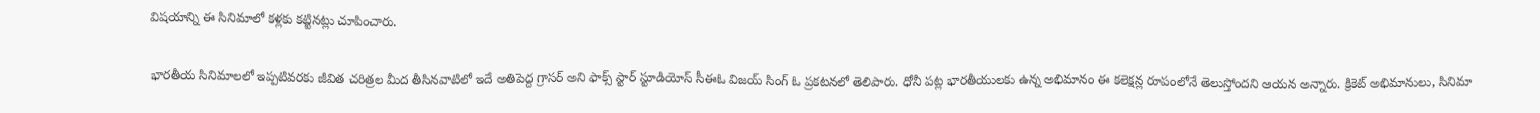విషయాన్ని ఈ సినిమాలో కళ్లకు కట్టినట్లు చూపించారు.

భారతీయ సినిమాలలో ఇప్పటివరకు జీవిత చరిత్రల మీద తీసినవాటిలో ఇదే అతిపెద్ద గ్రాసర్ అని ఫాక్స్ స్టార్ స్టూడియోస్ సీఈఓ విజయ్ సింగ్ ఓ ప్రకటనలో తెలిపారు. ధోనీ పట్ల భారతీయులకు ఉన్న అభిమానం ఈ కలెక్షన్ల రూపంలోనే తెలుస్తోందని ఆయన అన్నారు. క్రికెట్ అభిమానులు, సినిమా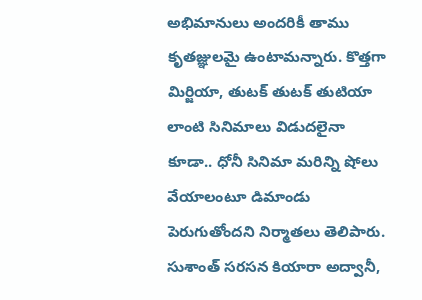అభిమానులు అందరికీ తాము కృతజ్ఞులమై ఉంటామన్నారు. కొత్తగా మిర్జియా, తుటక్ తుటక్ తుటియా లాంటి సినిమాలు విడుదలైనా కూడా.. ధోనీ సినిమా మరిన్ని షోలు వేయాలంటూ డిమాండు పెరుగుతోందని నిర్మాతలు తెలిపారు. సుశాంత్ సరసన కియారా అద్వానీ,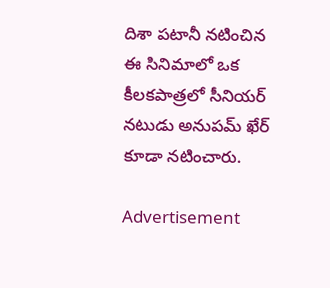దిశా పటానీ నటించిన ఈ సినిమాలో ఒక కీలకపాత్రలో సీనియర్ నటుడు అనుపమ్ ఖేర్ కూడా నటించారు.

Advertisement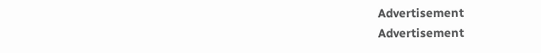Advertisement
Advertisement